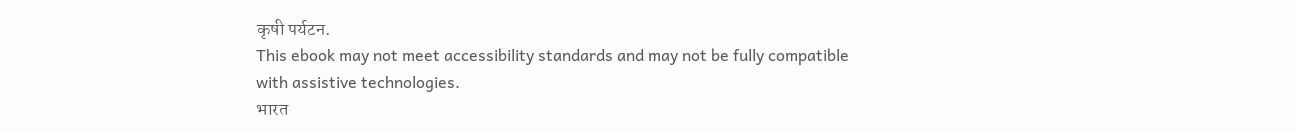कृषी पर्यटन.
This ebook may not meet accessibility standards and may not be fully compatible with assistive technologies.
भारत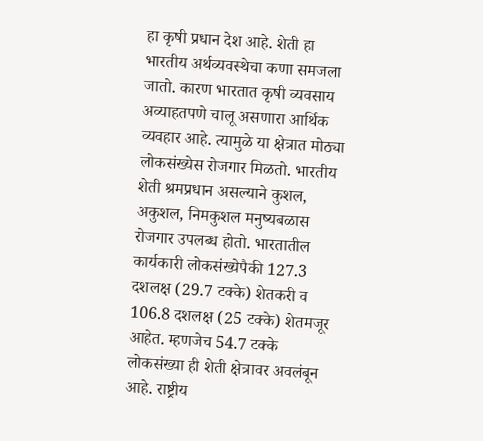हा कृषी प्रधान देश आहे. शेती हा भारतीय अर्थव्यवस्थेचा कणा समजला जातो. कारण भारतात कृषी व्यवसाय अव्याहतपणे चालू असणारा आर्थिक व्यवहार आहे. त्यामुळे या क्षेत्रात मोठ्या लोकसंख्येस रोजगार मिळतो. भारतीय शेती श्रमप्रधान असल्याने कुशल, अकुशल, निमकुशल मनुष्यबळास रोजगार उपलब्ध होतो. भारतातील कार्यकारी लोकसंख्येपैकी 127.3 दशलक्ष (29.7 टक्के) शेतकरी व 106.8 दशलक्ष (25 टक्के) शेतमजूर आहेत. म्हणजेच 54.7 टक्के लोकसंख्या ही शेती क्षेत्रावर अवलंबून आहे. राष्ट्रीय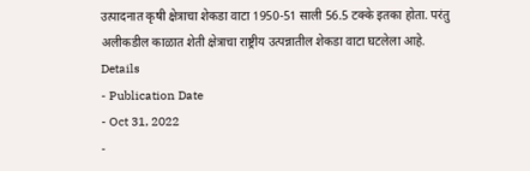उत्पादनात कृषी क्षेत्राचा शेकडा वाटा 1950-51 साली 56.5 टक्के इतका होता. परंतु अलीकडील काळात शेती क्षेत्राचा राष्ट्रीय उत्पन्नातील शेकडा वाटा घटलेला आहे.
Details
- Publication Date
- Oct 31, 2022
-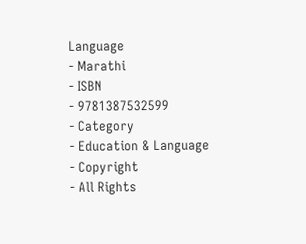Language
- Marathi
- ISBN
- 9781387532599
- Category
- Education & Language
- Copyright
- All Rights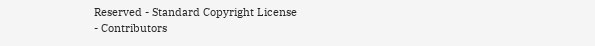Reserved - Standard Copyright License
- Contributors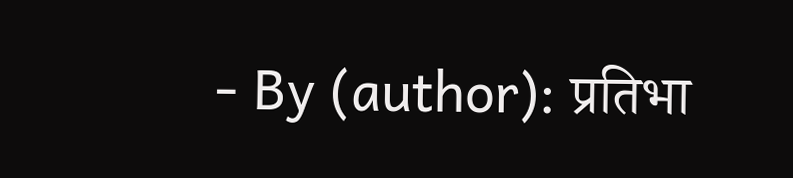- By (author): प्रतिभा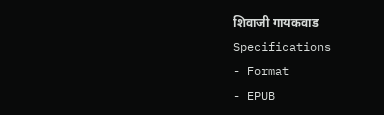शिवाजी गायकवाड
Specifications
- Format
- EPUB